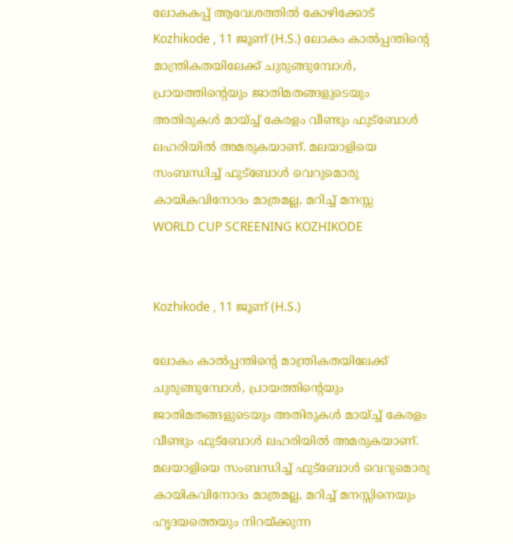ലോകകപ്പ് ആവേശത്തിൽ കോഴിക്കോട്
Kozhikode , 11 ജൂണ് (H.S.) ലോകം കാൽപ്പന്തിൻ്റെ മാന്ത്രികതയിലേക്ക് ചുരുങ്ങുമ്പോൾ, പ്രായത്തിൻ്റെയും ജാതിമതങ്ങളുടെയും അതിരുകൾ മായ്ച്ച് കേരളം വീണ്ടും ഫുട്ബോൾ ലഹരിയിൽ അമരുകയാണ്. മലയാളിയെ സംബന്ധിച്ച് ഫുട്ബോൾ വെറുമൊരു കായികവിനോദം മാത്രമല്ല, മറിച്ച് മനസ്സ
WORLD CUP SCREENING KOZHIKODE


Kozhikode , 11 ജൂണ് (H.S.)

ലോകം കാൽപ്പന്തിൻ്റെ മാന്ത്രികതയിലേക്ക് ചുരുങ്ങുമ്പോൾ, പ്രായത്തിൻ്റെയും ജാതിമതങ്ങളുടെയും അതിരുകൾ മായ്ച്ച് കേരളം വീണ്ടും ഫുട്ബോൾ ലഹരിയിൽ അമരുകയാണ്. മലയാളിയെ സംബന്ധിച്ച് ഫുട്ബോൾ വെറുമൊരു കായികവിനോദം മാത്രമല്ല, മറിച്ച് മനസ്സിനെയും ഹൃദയത്തെയും നിറയ്ക്കുന്ന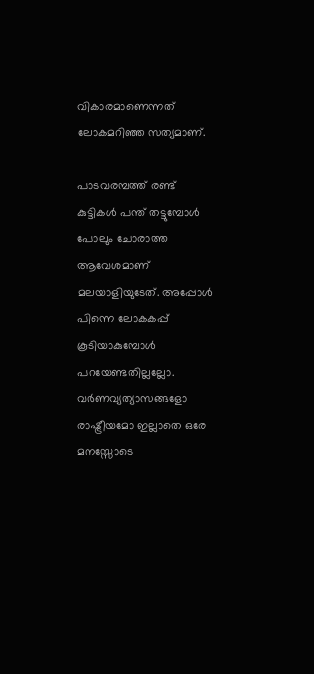വികാരമാണെന്നത് ലോകമറിഞ്ഞ സത്യമാണ്.

പാടവരമ്പത്ത് രണ്ട് കുട്ടികൾ പന്ത് തട്ടുമ്പോൾ പോലും ചോരാത്ത ആവേശമാണ് മലയാളിയുടേത്. അപ്പോൾ പിന്നെ ലോകകപ്പ് കൂടിയാകുമ്പോൾ പറയേണ്ടതില്ലല്ലോ. വർണവ്യത്യാസങ്ങളോ രാഷ്ട്രീയമോ ഇല്ലാതെ ഒരേ മനസ്സോടെ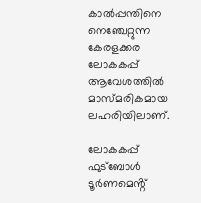കാൽപ്പന്തിനെ നെഞ്ചേറ്റുന്ന കേരളക്കര ലോകകപ്പ് ആവേശത്തിൽ മാസ്മരികമായ ലഹരിയിലാണ്.

ലോകകപ്പ് ഫുട്ബോൾ ടൂർണമെൻ്റ്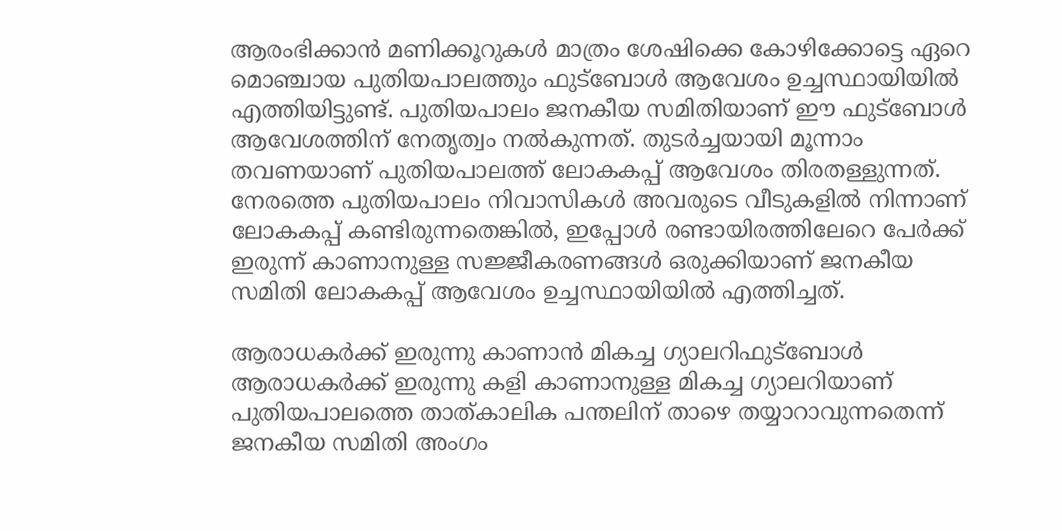ആരംഭിക്കാൻ മണിക്കൂറുകൾ മാത്രം ശേഷിക്കെ കോഴിക്കോട്ടെ ഏറെ മൊഞ്ചായ പുതിയപാലത്തും ഫുട്ബോൾ ആവേശം ഉച്ചസ്ഥായിയിൽ എത്തിയിട്ടുണ്ട്. പുതിയപാലം ജനകീയ സമിതിയാണ് ഈ ഫുട്ബോൾ ആവേശത്തിന് നേതൃത്വം നൽകുന്നത്. തുടർച്ചയായി മൂന്നാം തവണയാണ് പുതിയപാലത്ത് ലോകകപ്പ് ആവേശം തിരതള്ളുന്നത്. നേരത്തെ പുതിയപാലം നിവാസികൾ അവരുടെ വീടുകളിൽ നിന്നാണ് ലോകകപ്പ് കണ്ടിരുന്നതെങ്കിൽ, ഇപ്പോൾ രണ്ടായിരത്തിലേറെ പേർക്ക് ഇരുന്ന് കാണാനുള്ള സജ്ജീകരണങ്ങൾ ഒരുക്കിയാണ് ജനകീയ സമിതി ലോകകപ്പ് ആവേശം ഉച്ചസ്ഥായിയിൽ എത്തിച്ചത്.

ആരാധകർക്ക് ഇരുന്നു കാണാൻ മികച്ച ഗ്യാലറിഫുട്ബോൾ ആരാധകർക്ക് ഇരുന്നു കളി കാണാനുള്ള മികച്ച ഗ്യാലറിയാണ് പുതിയപാലത്തെ താത്കാലിക പന്തലിന് താഴെ തയ്യാറാവുന്നതെന്ന് ജനകീയ സമിതി അംഗം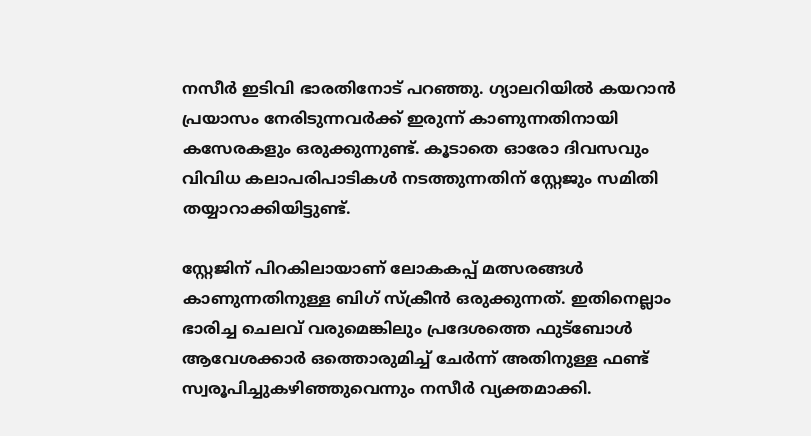നസീർ ഇടിവി ഭാരതിനോട് പറഞ്ഞു. ഗ്യാലറിയിൽ കയറാൻ പ്രയാസം നേരിടുന്നവർക്ക് ഇരുന്ന് കാണുന്നതിനായി കസേരകളും ഒരുക്കുന്നുണ്ട്. കൂടാതെ ഓരോ ദിവസവും വിവിധ കലാപരിപാടികൾ നടത്തുന്നതിന് സ്റ്റേജും സമിതി തയ്യാറാക്കിയിട്ടുണ്ട്.

സ്റ്റേജിന് പിറകിലായാണ് ലോകകപ്പ് മത്സരങ്ങൾ കാണുന്നതിനുള്ള ബിഗ് സ്ക്രീൻ ഒരുക്കുന്നത്. ഇതിനെല്ലാം ഭാരിച്ച ചെലവ് വരുമെങ്കിലും പ്രദേശത്തെ ഫുട്ബോൾ ആവേശക്കാർ ഒത്തൊരുമിച്ച് ചേർന്ന് അതിനുള്ള ഫണ്ട് സ്വരൂപിച്ചുകഴിഞ്ഞുവെന്നും നസീർ വ്യക്തമാക്കി.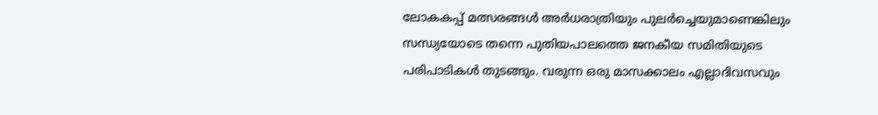ലോകകപ്പ് മത്സരങ്ങൾ അർധരാത്രിയും പുലർച്ചെയുമാണെങ്കിലും സന്ധ്യയോടെ തന്നെ പുതിയപാലത്തെ ജനകീയ സമിതിയുടെ പരിപാടികൾ തുടങ്ങും. വരുന്ന ഒരു മാസക്കാലം എല്ലാദിവസവും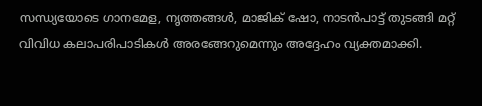സന്ധ്യയോടെ ഗാനമേള, നൃത്തങ്ങൾ, മാജിക് ഷോ, നാടൻപാട്ട് തുടങ്ങി മറ്റ് വിവിധ കലാപരിപാടികൾ അരങ്ങേറുമെന്നും അദ്ദേഹം വ്യക്തമാക്കി.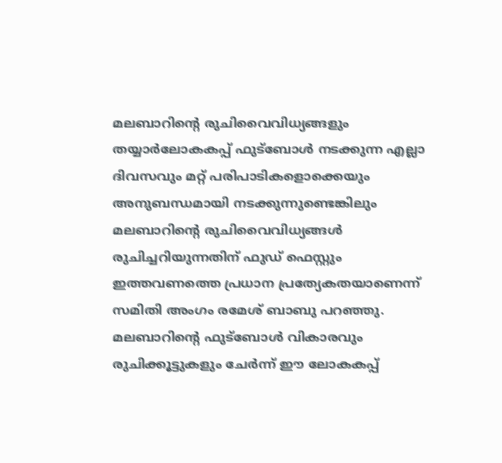മലബാറിൻ്റെ രുചിവൈവിധ്യങ്ങളും തയ്യാർലോകകപ്പ് ഫുട്ബോൾ നടക്കുന്ന എല്ലാ ദിവസവും മറ്റ് പരിപാടികളൊക്കെയും അനുബന്ധമായി നടക്കുന്നുണ്ടെങ്കിലും മലബാറിൻ്റെ രുചിവൈവിധ്യങ്ങൾ രുചിച്ചറിയുന്നതിന് ഫുഡ് ഫെസ്റ്റും ഇത്തവണത്തെ പ്രധാന പ്രത്യേകതയാണെന്ന് സമിതി അംഗം രമേശ് ബാബു പറഞ്ഞു. മലബാറിൻ്റെ ഫുട്ബോൾ വികാരവും രുചിക്കൂട്ടുകളും ചേർന്ന് ഈ ലോകകപ്പ്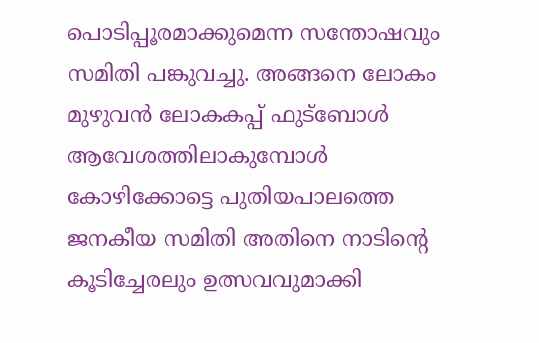പൊടിപ്പൂരമാക്കുമെന്ന സന്തോഷവും സമിതി പങ്കുവച്ചു. അങ്ങനെ ലോകം മുഴുവൻ ലോകകപ്പ് ഫുട്ബോൾ ആവേശത്തിലാകുമ്പോൾ കോഴിക്കോട്ടെ പുതിയപാലത്തെ ജനകീയ സമിതി അതിനെ നാടിൻ്റെ കൂടിച്ചേരലും ഉത്സവവുമാക്കി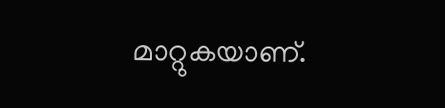മാറ്റുകയാണ്.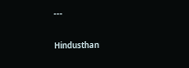---

Hindusthan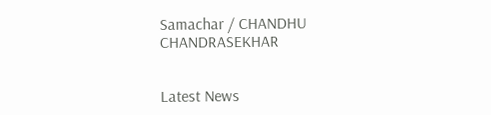Samachar / CHANDHU CHANDRASEKHAR


Latest News